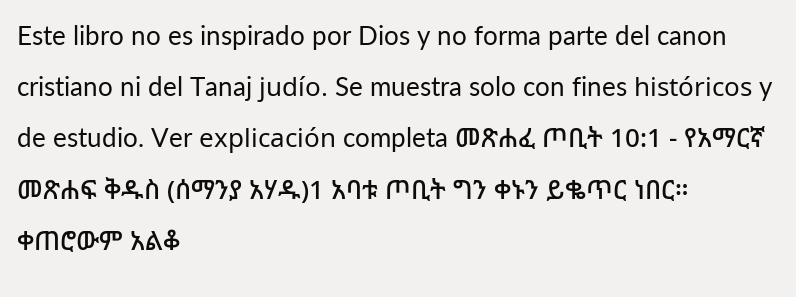Este libro no es inspirado por Dios y no forma parte del canon cristiano ni del Tanaj judío. Se muestra solo con fines históricos y de estudio. Ver explicación completa መጽሐፈ ጦቢት 10:1 - የአማርኛ መጽሐፍ ቅዱስ (ሰማንያ አሃዱ)1 አባቱ ጦቢት ግን ቀኑን ይቈጥር ነበር። ቀጠሮውም አልቆ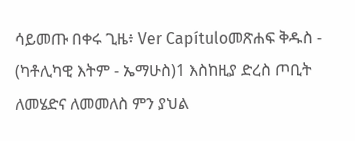ሳይመጡ በቀሩ ጊዜ፥ Ver Capítuloመጽሐፍ ቅዱስ - (ካቶሊካዊ እትም - ኤማሁስ)1 እስከዚያ ድረስ ጦቢት ለመሄድና ለመመለስ ምን ያህል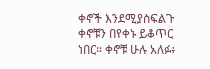ቀኖች እንደሚያስፍልጉ ቀኖቹን በየቀኑ ይቆጥር ነበር። ቀኖቹ ሁሉ አለፉ፥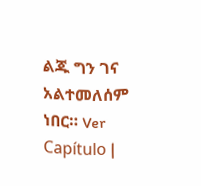ልጁ ግን ገና አልተመለሰም ነበር። Ver Capítulo |